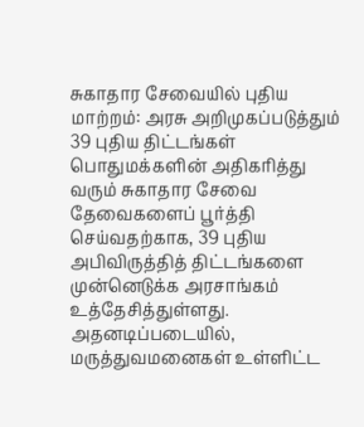சுகாதார சேவையில் புதிய மாற்றம்: அரசு அறிமுகப்படுத்தும் 39 புதிய திட்டங்கள்
பொதுமக்களின் அதிகரித்து வரும் சுகாதார சேவை தேவைகளைப் பூர்த்தி செய்வதற்காக, 39 புதிய அபிவிருத்தித் திட்டங்களை முன்னெடுக்க அரசாங்கம் உத்தேசித்துள்ளது.
அதனடிப்படையில், மருத்துவமனைகள் உள்ளிட்ட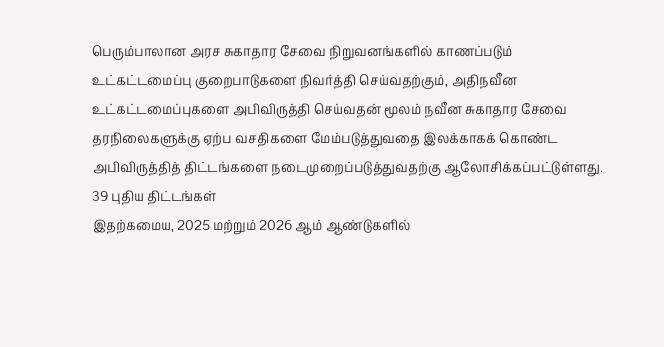பெரும்பாலான அரச சுகாதார சேவை நிறுவனங்களில் காணப்படும் உட்கட்டமைப்பு குறைபாடுகளை நிவர்த்தி செய்வதற்கும், அதிநவீன உட்கட்டமைப்புகளை அபிவிருத்தி செய்வதன் மூலம் நவீன சுகாதார சேவை தரநிலைகளுக்கு ஏற்ப வசதிகளை மேம்படுத்துவதை இலக்காகக் கொண்ட அபிவிருத்தித் திட்டங்களை நடைமுறைப்படுத்துவதற்கு ஆலோசிக்கப்பட்டுள்ளது.
39 புதிய திட்டங்கள்
இதற்கமைய, 2025 மற்றும் 2026 ஆம் ஆண்டுகளில்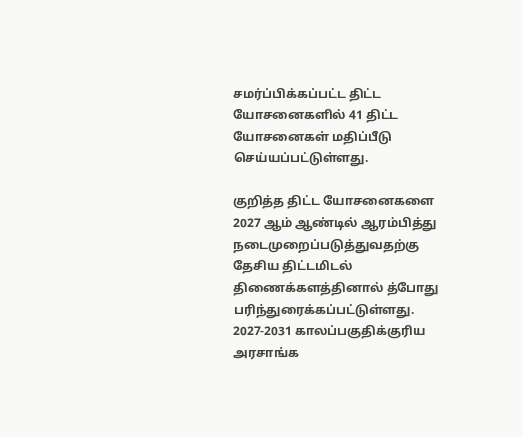சமர்ப்பிக்கப்பட்ட திட்ட யோசனைகளில் 41 திட்ட யோசனைகள் மதிப்பீடு செய்யப்பட்டுள்ளது.

குறித்த திட்ட யோசனைகளை 2027 ஆம் ஆண்டில் ஆரம்பித்து நடைமுறைப்படுத்துவதற்கு தேசிய திட்டமிடல் திணைக்களத்தினால் த்போது பரிந்துரைக்கப்பட்டுள்ளது.
2027-2031 காலப்பகுதிக்குரிய அரசாங்க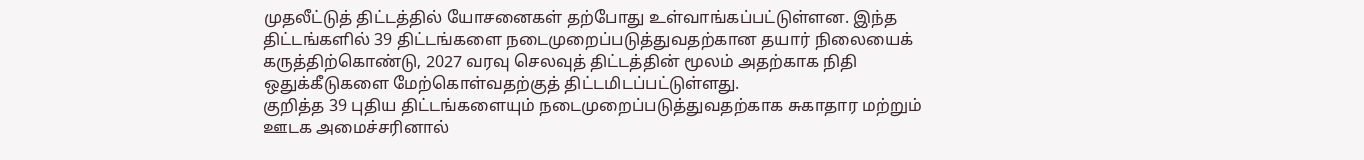முதலீட்டுத் திட்டத்தில் யோசனைகள் தற்போது உள்வாங்கப்பட்டுள்ளன. இந்த திட்டங்களில் 39 திட்டங்களை நடைமுறைப்படுத்துவதற்கான தயார் நிலையைக் கருத்திற்கொண்டு, 2027 வரவு செலவுத் திட்டத்தின் மூலம் அதற்காக நிதி ஒதுக்கீடுகளை மேற்கொள்வதற்குத் திட்டமிடப்பட்டுள்ளது.
குறித்த 39 புதிய திட்டங்களையும் நடைமுறைப்படுத்துவதற்காக சுகாதார மற்றும் ஊடக அமைச்சரினால்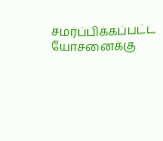சமர்ப்பிக்கப்பட்ட யோசனைக்கு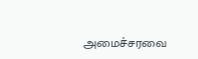அமைச்சரவை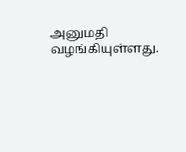அனுமதி வழங்கியுள்ளது.